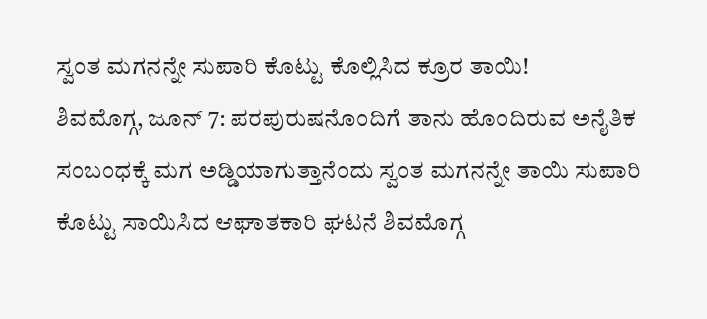ಸ್ವಂತ ಮಗನನ್ನೇ ಸುಪಾರಿ ಕೊಟ್ಟು ಕೊಲ್ಲಿಸಿದ ಕ್ರೂರ ತಾಯಿ!
ಶಿವಮೊಗ್ಗ, ಜೂನ್ 7: ಪರಪುರುಷನೊಂದಿಗೆ ತಾನು ಹೊಂದಿರುವ ಅನೈತಿಕ ಸಂಬಂಧಕ್ಕೆ ಮಗ ಅಡ್ಡಿಯಾಗುತ್ತಾನೆಂದು ಸ್ವಂತ ಮಗನನ್ನೇ ತಾಯಿ ಸುಪಾರಿ ಕೊಟ್ಟು ಸಾಯಿಸಿದ ಆಘಾತಕಾರಿ ಘಟನೆ ಶಿವಮೊಗ್ಗ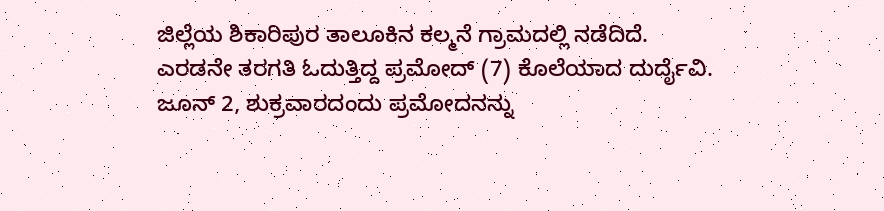ಜಿಲ್ಲೆಯ ಶಿಕಾರಿಪುರ ತಾಲೂಕಿನ ಕಲ್ಮನೆ ಗ್ರಾಮದಲ್ಲಿ ನಡೆದಿದೆ.
ಎರಡನೇ ತರಗತಿ ಓದುತ್ತಿದ್ದ ಪ್ರಮೋದ್ (7) ಕೊಲೆಯಾದ ದುರ್ದೈವಿ. ಜೂನ್ 2, ಶುಕ್ರವಾರದಂದು ಪ್ರಮೋದನನ್ನು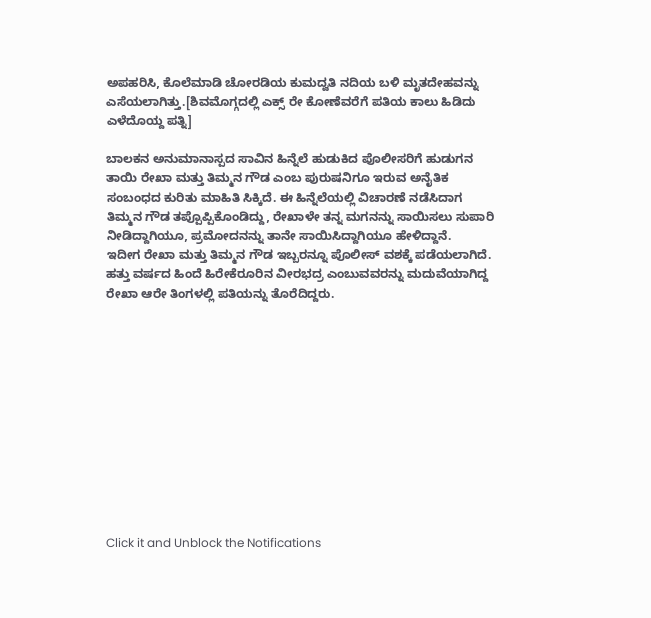ಅಪಹರಿಸಿ, ಕೊಲೆಮಾಡಿ ಚೋರಡಿಯ ಕುಮದ್ವತಿ ನದಿಯ ಬಳಿ ಮೃತದೇಹವನ್ನು ಎಸೆಯಲಾಗಿತ್ತು.[ಶಿವಮೊಗ್ಗದಲ್ಲಿ ಎಕ್ಸ್ ರೇ ಕೋಣೆವರೆಗೆ ಪತಿಯ ಕಾಲು ಹಿಡಿದು ಎಳೆದೊಯ್ದ ಪತ್ನಿ]

ಬಾಲಕನ ಅನುಮಾನಾಸ್ಪದ ಸಾವಿನ ಹಿನ್ನೆಲೆ ಹುಡುಕಿದ ಪೊಲೀಸರಿಗೆ ಹುಡುಗನ ತಾಯಿ ರೇಖಾ ಮತ್ತು ತಿಮ್ಮನ ಗೌಡ ಎಂಬ ಪುರುಷನಿಗೂ ಇರುವ ಅನೈತಿಕ ಸಂಬಂಧದ ಕುರಿತು ಮಾಹಿತಿ ಸಿಕ್ಕಿದೆ. ಈ ಹಿನ್ನೆಲೆಯಲ್ಲಿ ವಿಚಾರಣೆ ನಡೆಸಿದಾಗ ತಿಮ್ಮನ ಗೌಡ ತಪ್ಪೊಪ್ಪಿಕೊಂಡಿದ್ದು, ರೇಖಾಳೇ ತನ್ನ ಮಗನನ್ನು ಸಾಯಿಸಲು ಸುಪಾರಿ ನೀಡಿದ್ದಾಗಿಯೂ, ಪ್ರಮೋದನನ್ನು ತಾನೇ ಸಾಯಿಸಿದ್ದಾಗಿಯೂ ಹೇಳಿದ್ದಾನೆ.
ಇದೀಗ ರೇಖಾ ಮತ್ತು ತಿಮ್ಮನ ಗೌಡ ಇಬ್ಬರನ್ನೂ ಪೊಲೀಸ್ ವಶಕ್ಕೆ ಪಡೆಯಲಾಗಿದೆ. ಹತ್ತು ವರ್ಷದ ಹಿಂದೆ ಹಿರೇಕೆರೂರಿನ ವೀರಭದ್ರ ಎಂಬುವವರನ್ನು ಮದುವೆಯಾಗಿದ್ದ ರೇಖಾ ಆರೇ ತಿಂಗಳಲ್ಲಿ ಪತಿಯನ್ನು ತೊರೆದಿದ್ದರು.












Click it and Unblock the Notifications